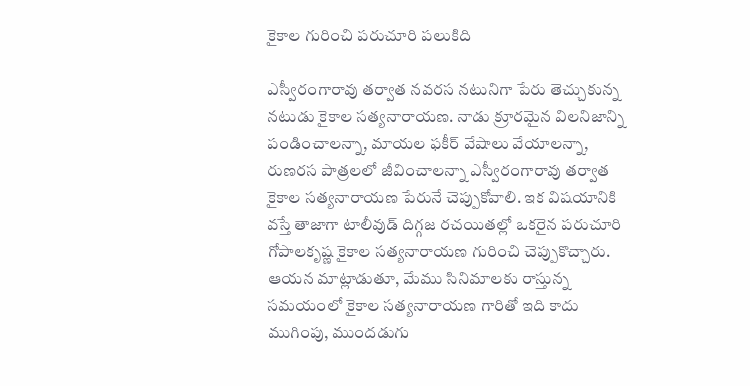కైకాల గురించి పరుచూరి పలుకిది

ఎస్వీరంగారావు తర్వాత నవరస నటునిగా పేరు తెచ్చుకున్న నటుడు కైకాల సత్యనారాయణ. నాడు క్రూరమైన విలనిజాన్ని పండించాలన్నా, మాయల ఫకీర్ వేషాలు వేయాలన్నా, రుణరస పాత్రలలో జీవించాలన్నా ఎస్వీరంగారావు తర్వాత కైకాల సత్యనారాయణ పేరునే చెప్పుకోవాలి. ఇక విషయానికి వస్తే తాజాగా టాలీవుడ్ దిగ్గజ రచయితల్లో ఒకరైన పరుచూరి గోపాలకృష్ణ కైకాల సత్యనారాయణ గురించి చెప్పుకొచ్చారు.
ఆయన మాట్లాడుతూ, మేము సినిమాలకు రాస్తున్న సమయంలో కైకాల సత్యనారాయణ గారితో ఇది కాదు ముగింపు, ముందడుగు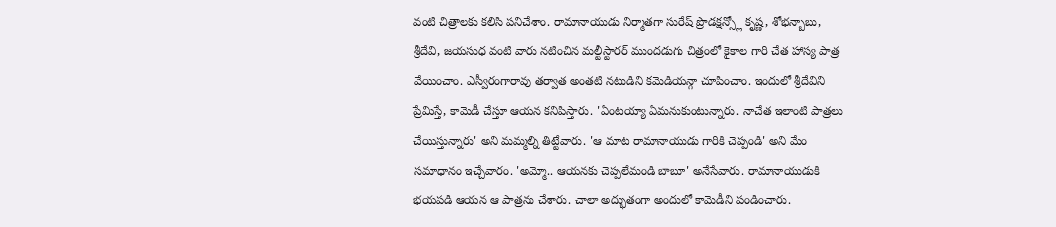వంటి చిత్రాలకు కలిసి పనిచేశాం. రామానాయుడు నిర్మాతగా సురేష్ ప్రొడక్షన్స్లో కృష్ణ, శోభన్బాబు, శ్రీదేవి, జయసుధ వంటి వారు నటించిన మల్టీస్టారర్ ముందడుగు చిత్రంలో కైకాల గారి చేత హాస్య పాత్ర వేయించాం. ఎస్వీరంగారావు తర్వాత అంతటి నటుడిని కమెడియన్గా చూపించాం. ఇందులో శ్రీదేవిని ప్రేమిస్తే, కామెడీ చేస్తూ ఆయన కనిపిస్తారు. 'ఏంటయ్యా ఏమనుకుంటున్నారు. నాచేత ఇలాంటి పాత్రలు చేయిస్తున్నారు' అని మమ్మల్ని తిట్టేవారు. 'ఆ మాట రామానాయుడు గారికి చెప్పండి' అని మేం సమాధానం ఇచ్చేవారం. 'అమ్మో.. ఆయనకు చెప్పలేమండి బాబూ' అనేసేవారు. రామానాయుడుకి భయపడి ఆయన ఆ పాత్రను చేశారు. చాలా అద్భుతంగా అందులో కామెడీని పండించారు.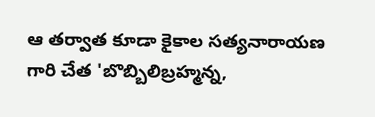ఆ తర్వాత కూడా కైకాల సత్యనారాయణ గారి చేత 'బొబ్బిలిబ్రహ్మన్న,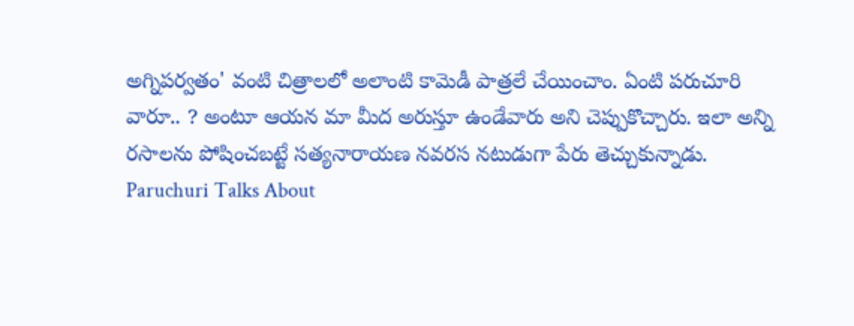అగ్నిపర్వతం' వంటి చిత్రాలలో అలాంటి కామెడీ పాత్రలే చేయించాం. ఏంటి పరుచూరి వారూ.. ? అంటూ ఆయన మా మీద అరుస్తూ ఉండేవారు అని చెప్పుకొచ్చారు. ఇలా అన్ని రసాలను పోషించబట్టే సత్యనారాయణ నవరస నటుడుగా పేరు తెచ్చుకున్నాడు.
Paruchuri Talks About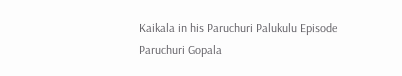Kaikala in his Paruchuri Palukulu Episode
Paruchuri Gopala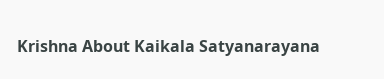Krishna About Kaikala Satyanarayana